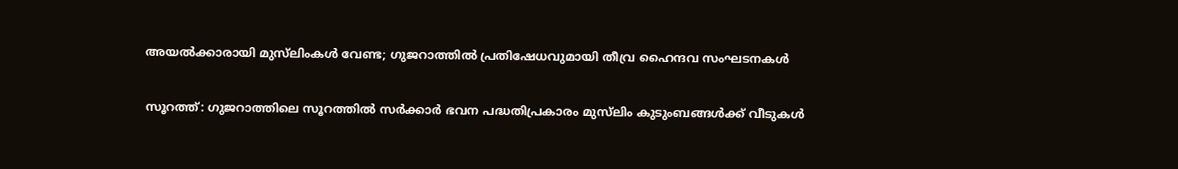അയൽക്കാരായി മുസ്‍ലിംകൾ വേണ്ട; ഗുജറാത്തിൽ പ്രതിഷേധവുമായി തീവ്ര ഹൈന്ദവ സംഘടനകൾ

സൂറത്ത്: ഗുജറാത്തിലെ സൂറത്തിൽ സർക്കാർ ഭവന പദ്ധതിപ്രകാരം മുസ്‍ലിം കുടുംബങ്ങൾക്ക് വീടുകൾ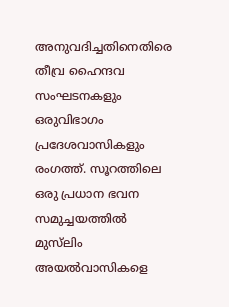അനുവദിച്ചതിനെതിരെ തീവ്ര ഹൈന്ദവ സംഘടനകളും ഒരുവിഭാഗം പ്രദേശവാസികളും രംഗത്ത്. സൂറത്തിലെ ഒരു പ്രധാന ഭവന സമുച്ചയത്തിൽ മുസ്‍ലിം അയൽവാസികളെ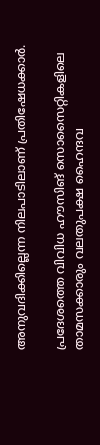അനുവദിക്കില്ലെന്ന നിലപാടിലാണ് പ്രതിഷേധക്കാർ.

പ്രദേശത്തെ വിവിധ ഹൗസിങ് സൊസൈറ്റികളിലെ താമസക്കാരും വലതുപക്ഷ ഹൈന്ദവ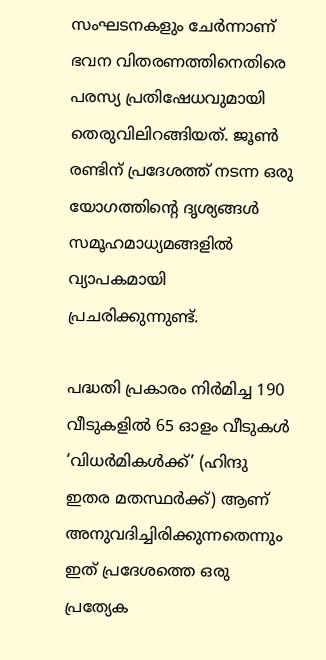സംഘടനകളും ചേർന്നാണ് ഭവന വിതരണത്തിനെതിരെ പരസ്യ പ്രതിഷേധവുമായി തെരുവിലിറങ്ങിയത്. ജൂൺ രണ്ടിന് പ്രദേശത്ത് നടന്ന ഒരു യോഗത്തിന്റെ ദൃശ്യങ്ങൾ സമൂഹമാധ്യമങ്ങളിൽ വ്യാപകമായി പ്രചരിക്കുന്നുണ്ട്.

പദ്ധതി പ്രകാരം നിർമിച്ച 190 വീടുകളിൽ 65 ഓളം വീടുകൾ ‘വിധർമികൾക്ക്’ (ഹിന്ദു ഇതര മതസ്ഥർക്ക്) ആണ് അനുവദിച്ചിരിക്കുന്നതെന്നും ഇത് പ്രദേശത്തെ ഒരു പ്രത്യേക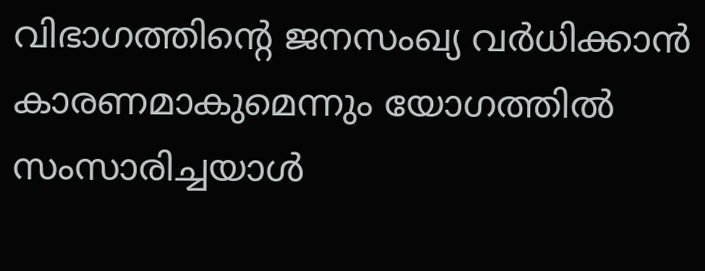വിഭാഗത്തിന്റെ ജനസംഖ്യ വർധിക്കാൻ കാരണമാകുമെന്നും യോഗത്തിൽ സംസാരിച്ചയാൾ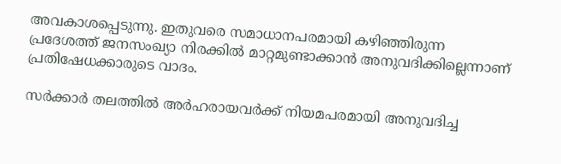അവകാശപ്പെടുന്നു. ഇതുവരെ സമാധാനപരമായി കഴിഞ്ഞിരുന്ന പ്രദേശത്ത് ജനസംഖ്യാ നിരക്കിൽ മാറ്റമുണ്ടാക്കാൻ അനുവദിക്കില്ലെന്നാണ് പ്രതിഷേധക്കാരുടെ വാദം.

സർക്കാർ തലത്തിൽ അർഹരായവർക്ക് നിയമപരമായി അനുവദിച്ച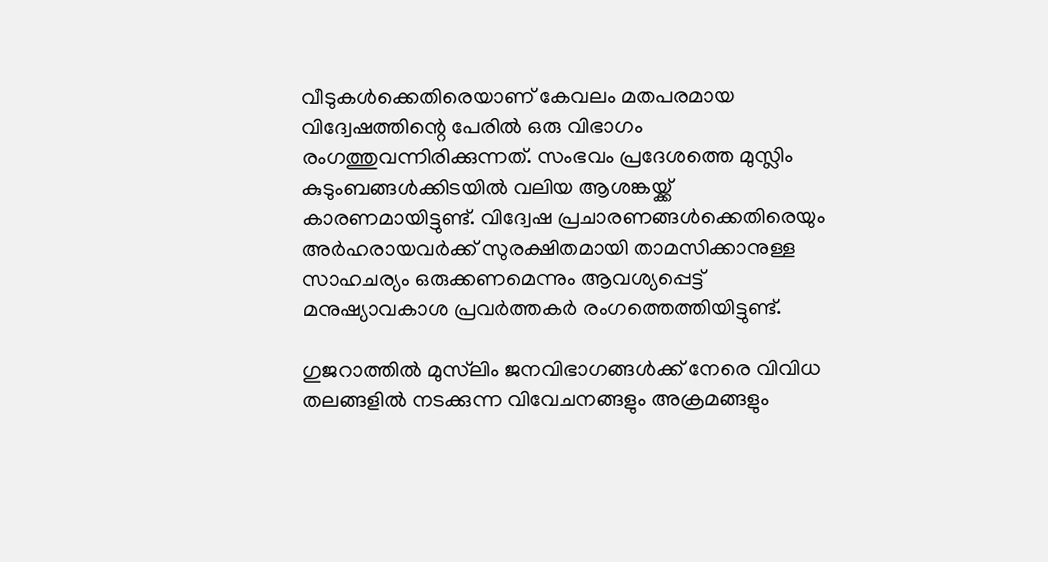വീടുകൾക്കെതിരെയാണ് കേവലം മതപരമായ വിദ്വേഷത്തിന്റെ പേരിൽ ഒരു വിഭാഗം രംഗത്തുവന്നിരിക്കുന്നത്. സംഭവം പ്രദേശത്തെ മുസ്ലിം കുടുംബങ്ങൾക്കിടയിൽ വലിയ ആശങ്കയ്ക്ക് കാരണമായിട്ടുണ്ട്. വിദ്വേഷ പ്രചാരണങ്ങൾക്കെതിരെയും അർഹരായവർക്ക് സുരക്ഷിതമായി താമസിക്കാനുള്ള സാഹചര്യം ഒരുക്കണമെന്നും ആവശ്യപ്പെട്ട് മനുഷ്യാവകാശ പ്രവർത്തകർ രംഗത്തെത്തിയിട്ടുണ്ട്.

ഗുജറാത്തിൽ മുസ്‍ലിം ജനവിഭാഗങ്ങൾക്ക് നേരെ വിവിധ തലങ്ങളിൽ നടക്കുന്ന വിവേചനങ്ങളും അക്രമങ്ങളും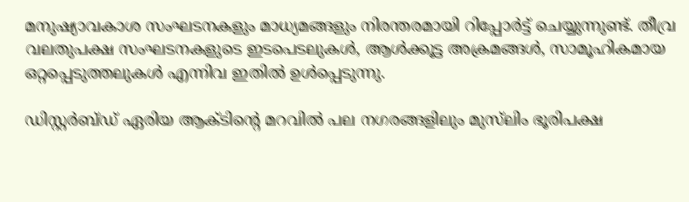മനുഷ്യാവകാശ സംഘടനകളും മാധ്യമങ്ങളും നിരന്തരമായി റിപ്പോർട്ട് ചെയ്യുന്നുണ്ട്. തീവ്ര വലതുപക്ഷ സംഘടനകളുടെ ഇടപെടലുകൾ, ആൾക്കൂട്ട അക്രമങ്ങൾ, സാമൂഹികമായ ഒറ്റപ്പെടുത്തലുകൾ എന്നിവ ഇതിൽ ഉൾപ്പെടുന്നു.

ഡിസ്റ്റർബ്ഡ് ഏരിയ ആക്ടിന്റെ മറവിൽ പല നഗരങ്ങളിലും മുസ്‍ലിം ഭൂരിപക്ഷ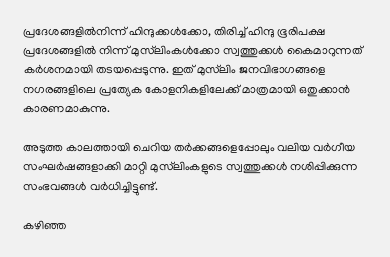പ്രദേശങ്ങളിൽനിന്ന് ഹിന്ദുക്കൾക്കോ, തിരിച്ച് ഹിന്ദു ഭൂരിപക്ഷ പ്രദേശങ്ങളിൽ നിന്ന് മുസ്‍ലിംകൾക്കോ സ്വത്തുക്കൾ കൈമാറുന്നത് കർശനമായി തടയപ്പെടുന്നു. ഇത് മുസ്‍ലിം ജനവിഭാഗങ്ങളെ നഗരങ്ങളിലെ പ്രത്യേക കോളനികളിലേക്ക് മാത്രമായി ഒതുക്കാൻ കാരണമാകുന്നു.

അടുത്ത കാലത്തായി ചെറിയ തർക്കങ്ങളെപ്പോലും വലിയ വർഗീയ സംഘർഷങ്ങളാക്കി മാറ്റി മുസ്‍ലിംകളുടെ സ്വത്തുക്കൾ നശിപ്പിക്കുന്ന സംഭവങ്ങൾ വർധിച്ചിട്ടുണ്ട്.

കഴിഞ്ഞ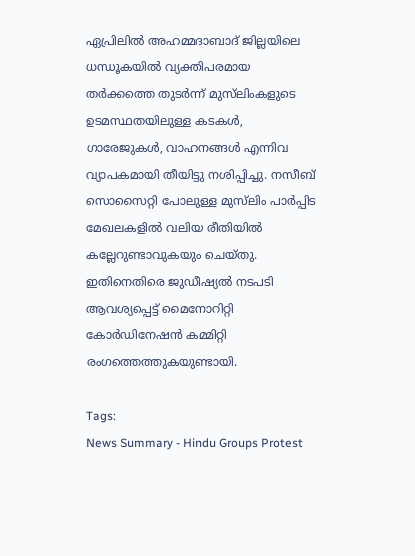ഏപ്രിലിൽ അഹമ്മദാബാദ് ജില്ലയിലെ ധന്ധൂകയിൽ വ്യക്തിപരമായ തർക്കത്തെ തുടർന്ന് മുസ്‍ലിംകളുടെ ഉടമസ്ഥതയിലുള്ള കടകൾ, ഗാരേജുകൾ, വാഹനങ്ങൾ എന്നിവ വ്യാപകമായി തീയിട്ടു നശിപ്പിച്ചു. നസീബ് സൊസൈറ്റി പോലുള്ള മുസ്‍ലിം പാർപ്പിട മേഖലകളിൽ വലിയ രീതിയിൽ കല്ലേറുണ്ടാവുകയും ചെയ്തു. ഇതിനെതിരെ ജുഡീഷ്യൽ നടപടി ആവശ്യപ്പെട്ട് മൈനോറിറ്റി കോർഡിനേഷൻ കമ്മിറ്റി രംഗത്തെത്തുകയുണ്ടായി.

Tags:
News Summary - Hindu Groups Protest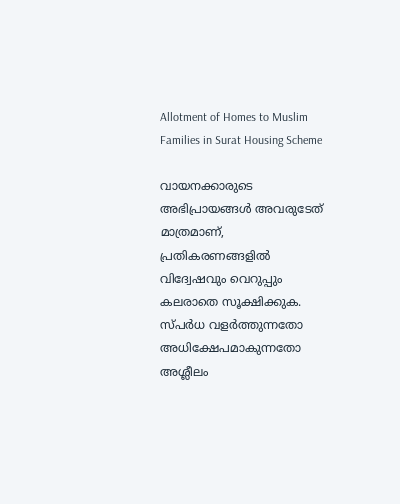Allotment of Homes to Muslim Families in Surat Housing Scheme

വായനക്കാരുടെ അഭിപ്രായങ്ങള്‍ അവരുടേത് മാത്രമാണ്, പ്രതികരണങ്ങളിൽ വിദ്വേഷവും വെറുപ്പും കലരാതെ സൂക്ഷിക്കുക. സ്പർധ വളർത്തുന്നതോ അധിക്ഷേപമാകുന്നതോ അശ്ലീലം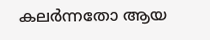കലർന്നതോ ആയ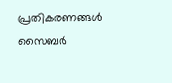പ്രതികരണങ്ങൾ സൈബർ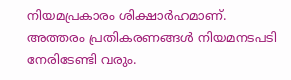നിയമപ്രകാരം ശിക്ഷാർഹമാണ്. അത്തരം പ്രതികരണങ്ങൾ നിയമനടപടി നേരിടേണ്ടി വരും.